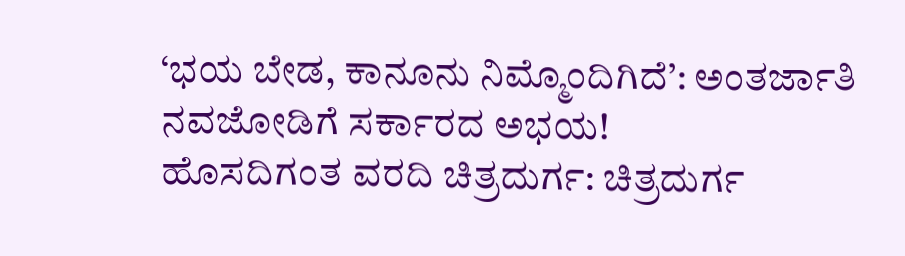‘ಭಯ ಬೇಡ, ಕಾನೂನು ನಿಮ್ಮೊಂದಿಗಿದೆ’: ಅಂತರ್ಜಾತಿ ನವಜೋಡಿಗೆ ಸರ್ಕಾರದ ಅಭಯ!
ಹೊಸದಿಗಂತ ವರದಿ ಚಿತ್ರದುರ್ಗ: ಚಿತ್ರದುರ್ಗ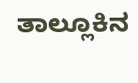ತಾಲ್ಲೂಕಿನ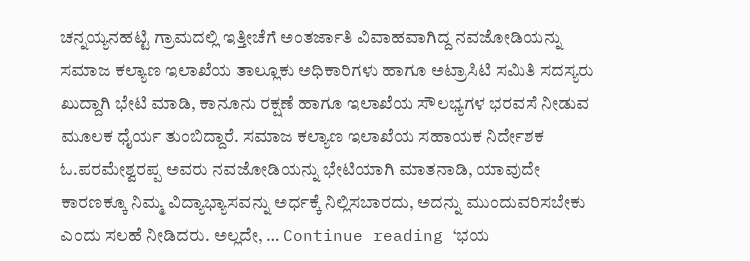ಚನ್ನಯ್ಯನಹಟ್ಟಿ ಗ್ರಾಮದಲ್ಲಿ ಇತ್ತೀಚೆಗೆ ಅಂತರ್ಜಾತಿ ವಿವಾಹವಾಗಿದ್ದ ನವಜೋಡಿಯನ್ನು ಸಮಾಜ ಕಲ್ಯಾಣ ಇಲಾಖೆಯ ತಾಲ್ಲೂಕು ಅಧಿಕಾರಿಗಳು ಹಾಗೂ ಅಟ್ರಾಸಿಟಿ ಸಮಿತಿ ಸದಸ್ಯರು ಖುದ್ದಾಗಿ ಭೇಟಿ ಮಾಡಿ, ಕಾನೂನು ರಕ್ಷಣೆ ಹಾಗೂ ಇಲಾಖೆಯ ಸೌಲಭ್ಯಗಳ ಭರವಸೆ ನೀಡುವ ಮೂಲಕ ಧೈರ್ಯ ತುಂಬಿದ್ದಾರೆ. ಸಮಾಜ ಕಲ್ಯಾಣ ಇಲಾಖೆಯ ಸಹಾಯಕ ನಿರ್ದೇಶಕ ಓ.ಪರಮೇಶ್ವರಪ್ಪ ಅವರು ನವಜೋಡಿಯನ್ನು ಭೇಟಿಯಾಗಿ ಮಾತನಾಡಿ, ಯಾವುದೇ ಕಾರಣಕ್ಕೂ ನಿಮ್ಮ ವಿದ್ಯಾಭ್ಯಾಸವನ್ನು ಅರ್ಧಕ್ಕೆ ನಿಲ್ಲಿಸಬಾರದು, ಅದನ್ನು ಮುಂದುವರಿಸಬೇಕು ಎಂದು ಸಲಹೆ ನೀಡಿದರು. ಅಲ್ಲದೇ, … Continue reading ‘ಭಯ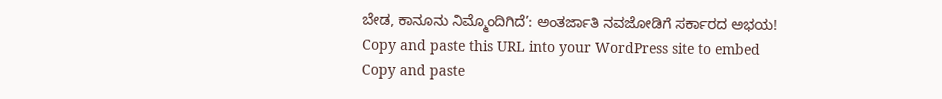ಬೇಡ, ಕಾನೂನು ನಿಮ್ಮೊಂದಿಗಿದೆ’: ಅಂತರ್ಜಾತಿ ನವಜೋಡಿಗೆ ಸರ್ಕಾರದ ಅಭಯ!
Copy and paste this URL into your WordPress site to embed
Copy and paste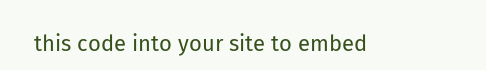this code into your site to embed